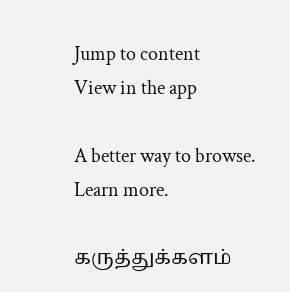Jump to content
View in the app

A better way to browse. Learn more.

கருத்துக்களம்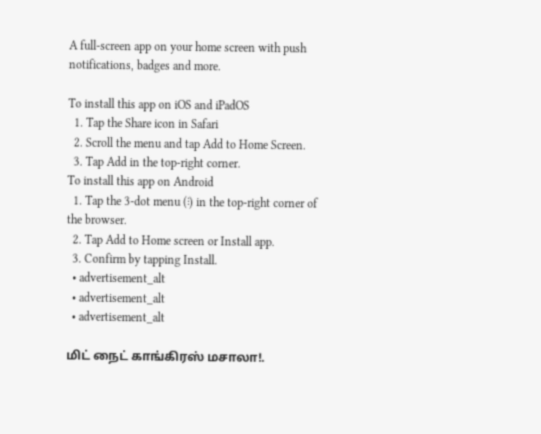A full-screen app on your home screen with push notifications, badges and more.

To install this app on iOS and iPadOS
  1. Tap the Share icon in Safari
  2. Scroll the menu and tap Add to Home Screen.
  3. Tap Add in the top-right corner.
To install this app on Android
  1. Tap the 3-dot menu (⋮) in the top-right corner of the browser.
  2. Tap Add to Home screen or Install app.
  3. Confirm by tapping Install.
  • advertisement_alt
  • advertisement_alt
  • advertisement_alt

மிட் நைட் காங்கிரஸ் மசாலா!.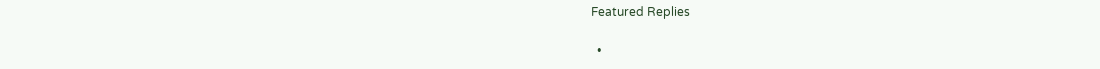Featured Replies

  •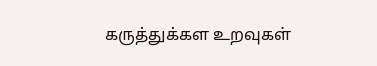கருத்துக்கள உறவுகள்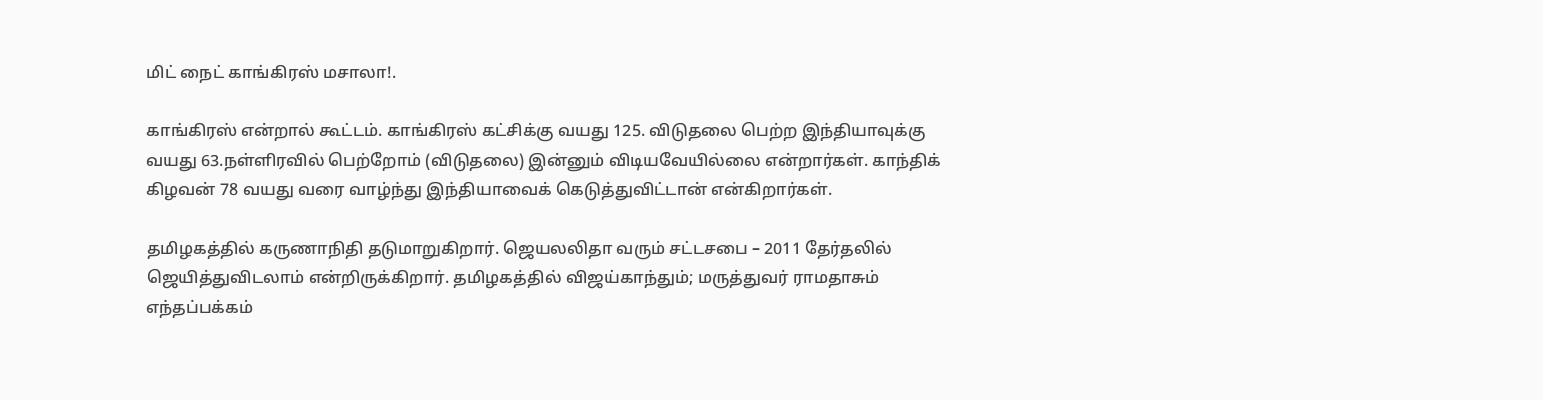மிட் நைட் காங்கிரஸ் மசாலா!.

காங்கிரஸ் என்றால் கூட்டம். காங்கிரஸ் கட்சிக்கு வயது 125. விடுதலை பெற்ற இந்தியாவுக்கு வயது 63.நள்ளிரவில் பெற்றோம் (விடுதலை) இன்னும் விடியவேயில்லை என்றார்கள். காந்திக் கிழவன் 78 வயது வரை வாழ்ந்து இந்தியாவைக் கெடுத்துவிட்டான் என்கிறார்கள்.

தமிழகத்தில் கருணாநிதி தடுமாறுகிறார். ஜெயலலிதா வரும் சட்டசபை – 2011 தேர்தலில் ஜெயித்துவிடலாம் என்றிருக்கிறார். தமிழகத்தில் விஜய்காந்தும்; மருத்துவர் ராமதாசும் எந்தப்பக்கம்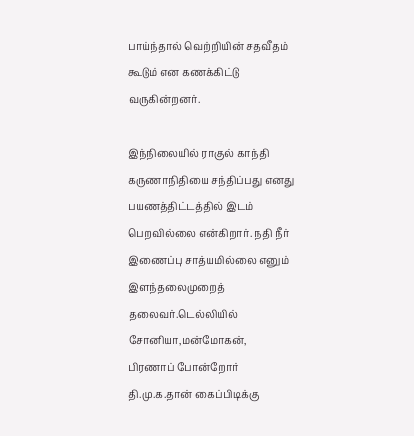பாய்ந்தால் வெற்றியின் சதவீதம் கூடும் என கணக்கிட்டு வருகின்றனர்.

இந்நிலையில் ராகுல் காந்தி கருணாநிதியை சந்திப்பது எனது பயணத்திட்டத்தில் இடம் பெறவில்லை என்கிறார். நதி நீர் இணைப்பு சாத்யமில்லை எனும் இளந்தலைமுறைத் தலைவர்.டெல்லியில் சோனியா,மன்மோகன், பிரணாப் போன்றோர் தி.மு.க.தான் கைப்பிடிக்கு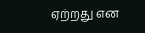ஏற்றது என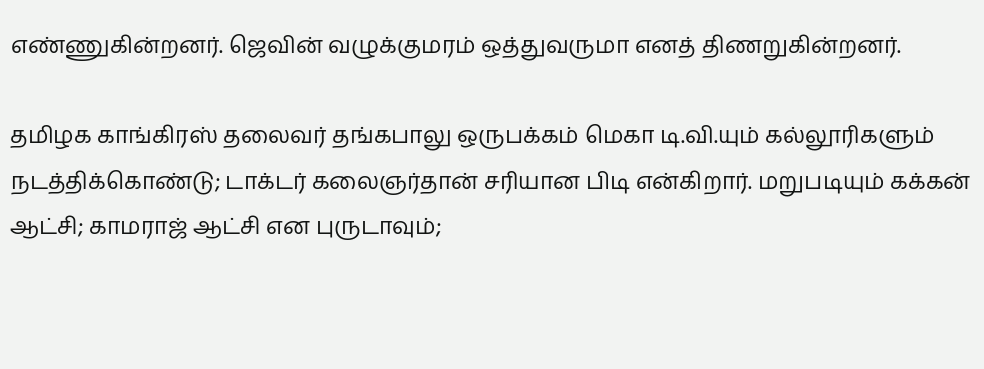எண்ணுகின்றனர். ஜெவின் வழுக்குமரம் ஒத்துவருமா எனத் திணறுகின்றனர்.

தமிழக காங்கிரஸ் தலைவர் தங்கபாலு ஒருபக்கம் மெகா டி.வி.யும் கல்லூரிகளும் நடத்திக்கொண்டு; டாக்டர் கலைஞர்தான் சரியான பிடி என்கிறார். மறுபடியும் கக்கன் ஆட்சி; காமராஜ் ஆட்சி என புருடாவும்;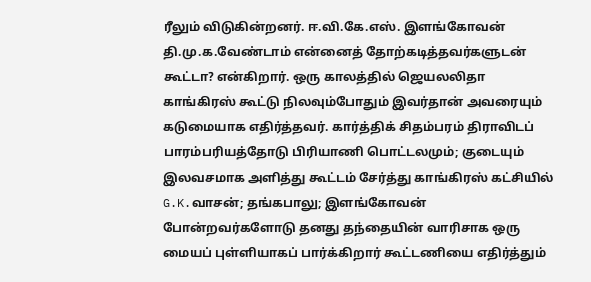ரீலும் விடுகின்றனர். ஈ.வி.கே.எஸ். இளங்கோவன் தி.மு.க.வேண்டாம் என்னைத் தோற்கடித்தவர்களுடன் கூட்டா? என்கிறார். ஒரு காலத்தில் ஜெயலலிதா காங்கிரஸ் கூட்டு நிலவும்போதும் இவர்தான் அவரையும் கடுமையாக எதிர்த்தவர். கார்த்திக் சிதம்பரம் திராவிடப் பாரம்பரியத்தோடு பிரியாணி பொட்டலமும்; குடையும் இலவசமாக அளித்து கூட்டம் சேர்த்து காங்கிரஸ் கட்சியில் G.K.வாசன்; தங்கபாலு; இளங்கோவன் போன்றவர்களோடு தனது தந்தையின் வாரிசாக ஒரு மையப் புள்ளியாகப் பார்க்கிறார் கூட்டணியை எதிர்த்தும்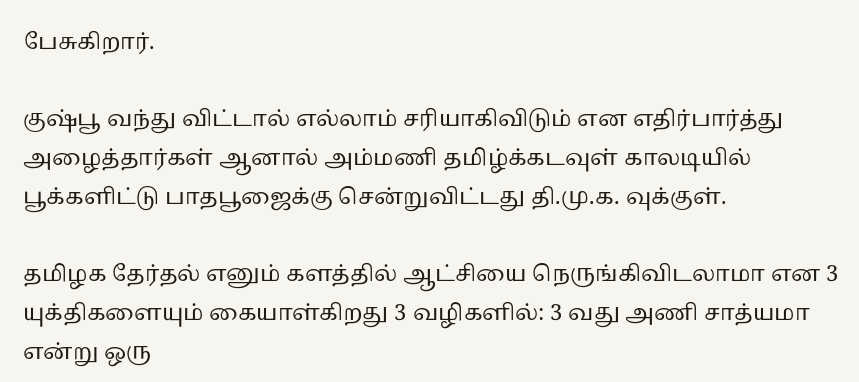பேசுகிறார்.

குஷ்பூ வந்து விட்டால் எல்லாம் சரியாகிவிடும் என எதிர்பார்த்து அழைத்தார்கள் ஆனால் அம்மணி தமிழ்க்கடவுள் காலடியில் பூக்களிட்டு பாதபூஜைக்கு சென்றுவிட்டது தி.மு.க. வுக்குள்.

தமிழக தேர்தல் எனும் களத்தில் ஆட்சியை நெருங்கிவிடலாமா என 3 யுக்திகளையும் கையாள்கிறது 3 வழிகளில்: 3 வது அணி சாத்யமா என்று ஒரு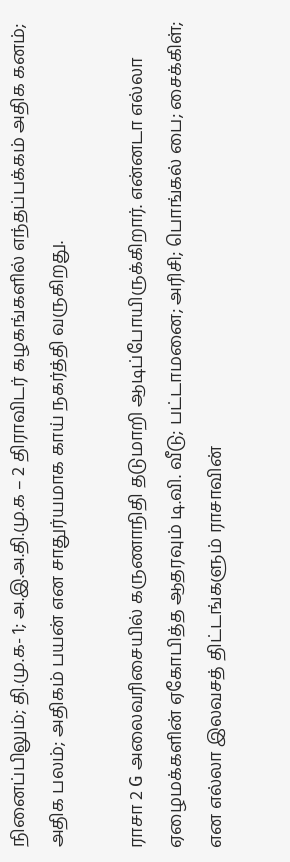நினைப்பிலும்; தி.மு.க- 1; அ.இ.அ.தி.மு.க – 2 திராவிடர் கழகங்களில் எந்தப்பக்கம் அதிக கனம்; அதிக பலம்; அதிகம் பயன் என சாதுர்யமாக காய் நகர்த்தி வருகிறது.

ராசா 2 G அலைவரிசையில் கருணாநிதி தடுமாறி ஆடிப்போயிருக்கிறார். என்னடா எல்லா ஏழைமக்களின் ஏகோபித்த ஆதரவும் டி.வி. வீடு; பட்டாமனை; அரிசி; பொங்கல் பை; சைக்கிள்; என எல்லா இலவசத் திட்டங்களும் ராசாவின்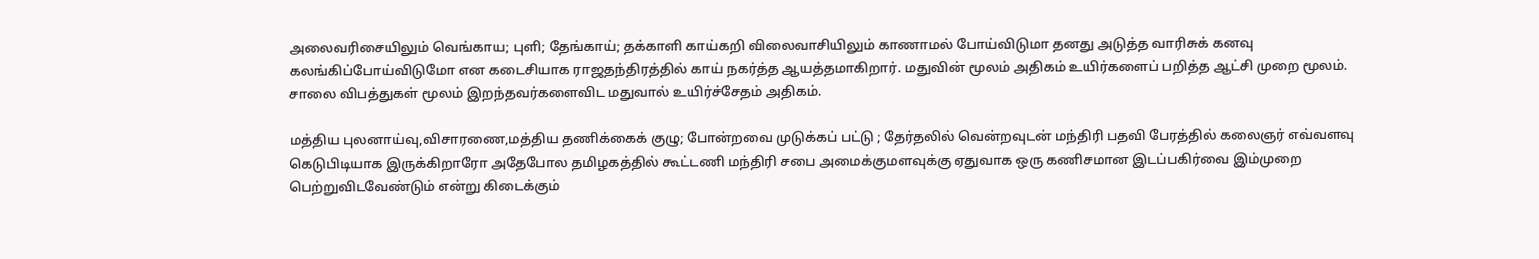அலைவரிசையிலும் வெங்காய; புளி; தேங்காய்; தக்காளி காய்கறி விலைவாசியிலும் காணாமல் போய்விடுமா தனது அடுத்த வாரிசுக் கனவு கலங்கிப்போய்விடுமோ என கடைசியாக ராஜதந்திரத்தில் காய் நகர்த்த ஆயத்தமாகிறார். மதுவின் மூலம் அதிகம் உயிர்களைப் பறித்த ஆட்சி முறை மூலம். சாலை விபத்துகள் மூலம் இறந்தவர்களைவிட மதுவால் உயிர்ச்சேதம் அதிகம்.

மத்திய புலனாய்வு,விசாரணை,மத்திய தணிக்கைக் குழு; போன்றவை முடுக்கப் பட்டு ; தேர்தலில் வென்றவுடன் மந்திரி பதவி பேரத்தில் கலைஞர் எவ்வளவு கெடுபிடியாக இருக்கிறாரோ அதேபோல தமிழகத்தில் கூட்டணி மந்திரி சபை அமைக்குமளவுக்கு ஏதுவாக ஒரு கணிசமான இடப்பகிர்வை இம்முறை பெற்றுவிடவேண்டும் என்று கிடைக்கும்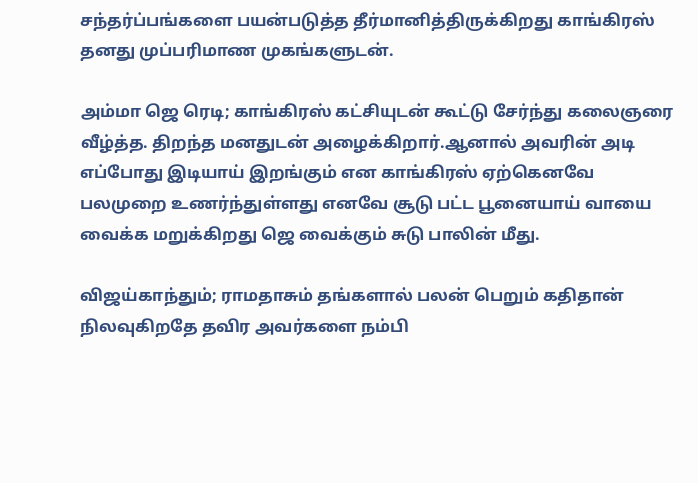சந்தர்ப்பங்களை பயன்படுத்த தீர்மானித்திருக்கிறது காங்கிரஸ் தனது முப்பரிமாண முகங்களுடன்.

அம்மா ஜெ ரெடி; காங்கிரஸ் கட்சியுடன் கூட்டு சேர்ந்து கலைஞரை வீழ்த்த. திறந்த மனதுடன் அழைக்கிறார்.ஆனால் அவரின் அடி எப்போது இடியாய் இறங்கும் என காங்கிரஸ் ஏற்கெனவே பலமுறை உணர்ந்துள்ளது எனவே சூடு பட்ட பூனையாய் வாயை வைக்க மறுக்கிறது ஜெ வைக்கும் சுடு பாலின் மீது.

விஜய்காந்தும்; ராமதாசும் தங்களால் பலன் பெறும் கதிதான் நிலவுகிறதே தவிர அவர்களை நம்பி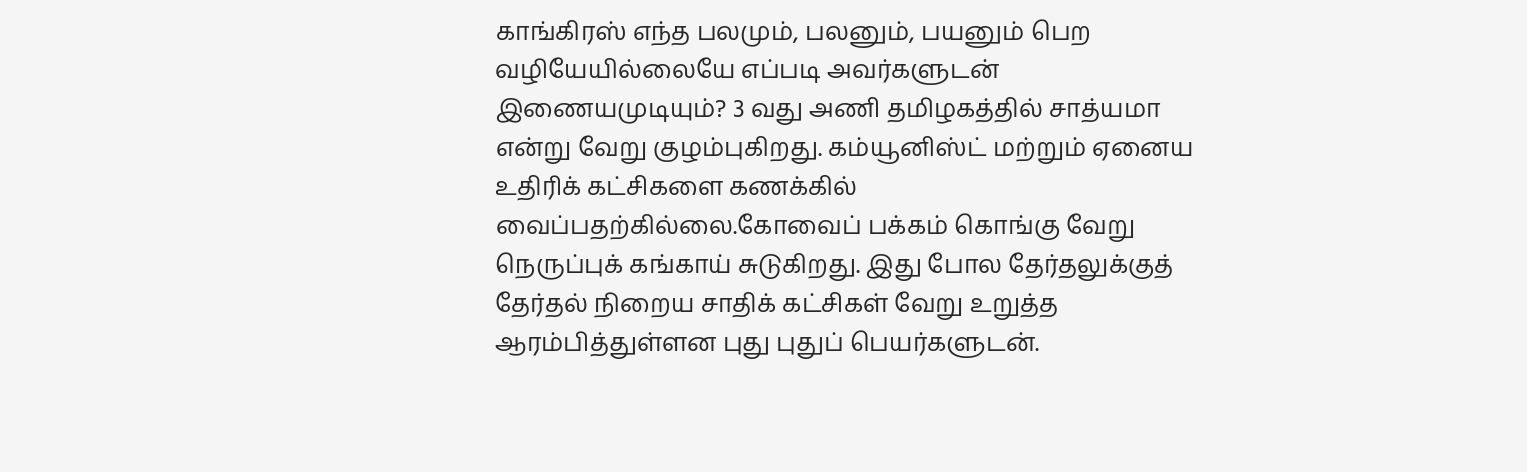காங்கிரஸ் எந்த பலமும், பலனும், பயனும் பெற வழியேயில்லையே எப்படி அவர்களுடன் இணையமுடியும்? 3 வது அணி தமிழகத்தில் சாத்யமா என்று வேறு குழம்புகிறது. கம்யூனிஸ்ட் மற்றும் ஏனைய உதிரிக் கட்சிகளை கணக்கில் வைப்பதற்கில்லை.கோவைப் பக்கம் கொங்கு வேறு நெருப்புக் கங்காய் சுடுகிறது. இது போல தேர்தலுக்குத் தேர்தல் நிறைய சாதிக் கட்சிகள் வேறு உறுத்த ஆரம்பித்துள்ளன புது புதுப் பெயர்களுடன்.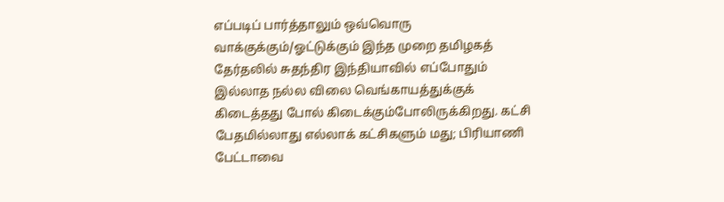எப்படிப் பார்த்தாலும் ஒவ்வொரு வாக்குக்கும்/ஓட்டுக்கும் இந்த முறை தமிழகத் தேர்தலில் சுதந்திர இந்தியாவில் எப்போதும் இல்லாத நல்ல விலை வெங்காயத்துக்குக் கிடைத்தது போல் கிடைக்கும்போலிருக்கிறது. கட்சி பேதமில்லாது எல்லாக் கட்சிகளும் மது; பிரியாணி பேட்டாவை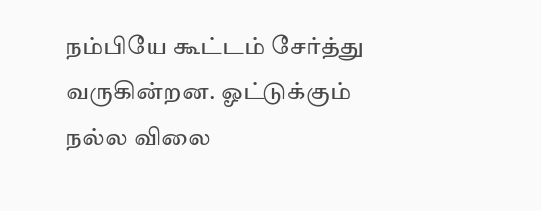நம்பியே கூட்டம் சேர்த்து வருகின்றன. ஓட்டுக்கும் நல்ல விலை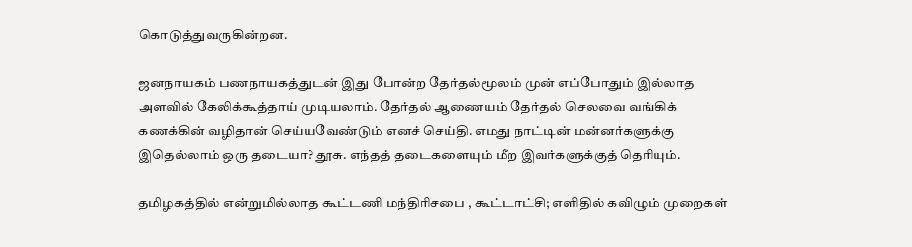கொடுத்துவருகின்றன.

ஜனநாயகம் பணநாயகத்துடன் இது போன்ற தேர்தல்மூலம் முன் எப்போதும் இல்லாத அளவில் கேலிக்கூத்தாய் முடியலாம். தேர்தல் ஆணையம் தேர்தல் செலவை வங்கிக் கணக்கின் வழிதான் செய்யவேண்டும் எனச் செய்தி. எமது நாட்டின் மன்னர்களுக்கு இதெல்லாம் ஒரு தடையா? தூசு. எந்தத் தடைகளையும் மீற இவர்களுக்குத் தெரியும்.

தமிழகத்தில் என்றுமில்லாத கூட்டணி மந்திரிசபை , கூட்டாட்சி; எளிதில் கவிழும் முறைகள்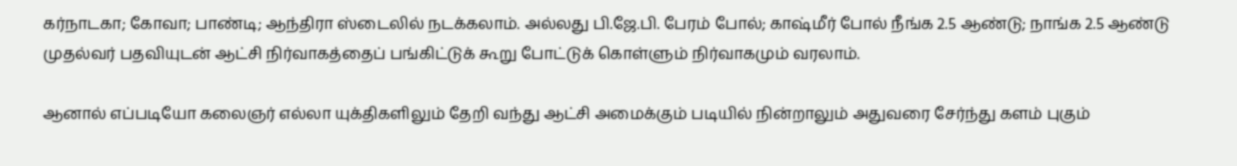கர்நாடகா; கோவா; பாண்டி; ஆந்திரா ஸ்டைலில் நடக்கலாம். அல்லது பி.ஜே.பி. பேரம் போல்; காஷ்மீர் போல் நீங்க 2.5 ஆண்டு; நாங்க 2.5 ஆண்டு முதல்வர் பதவியுடன் ஆட்சி நிர்வாகத்தைப் பங்கிட்டுக் கூறு போட்டுக் கொள்ளும் நிர்வாகமும் வரலாம்.

ஆனால் எப்படியோ கலைஞர் எல்லா யுக்திகளிலும் தேறி வந்து ஆட்சி அமைக்கும் படியில் நின்றாலும் அதுவரை சேர்ந்து களம் புகும்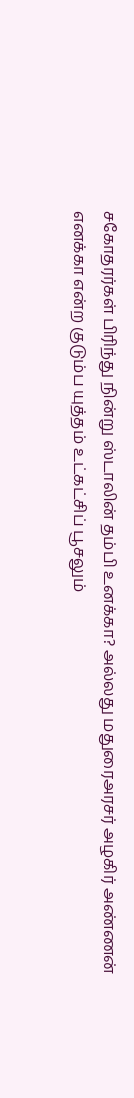சகோதரர்கள் பிரிந்து நின்று ஸ்டாலின் தம்பி உனக்கா? அல்லது மதுரைஅரசர் அழகிர் அண்ணன் எனக்கா என்ற குடும்ப யுத்தம் உட்கட்சிப் பூசலும்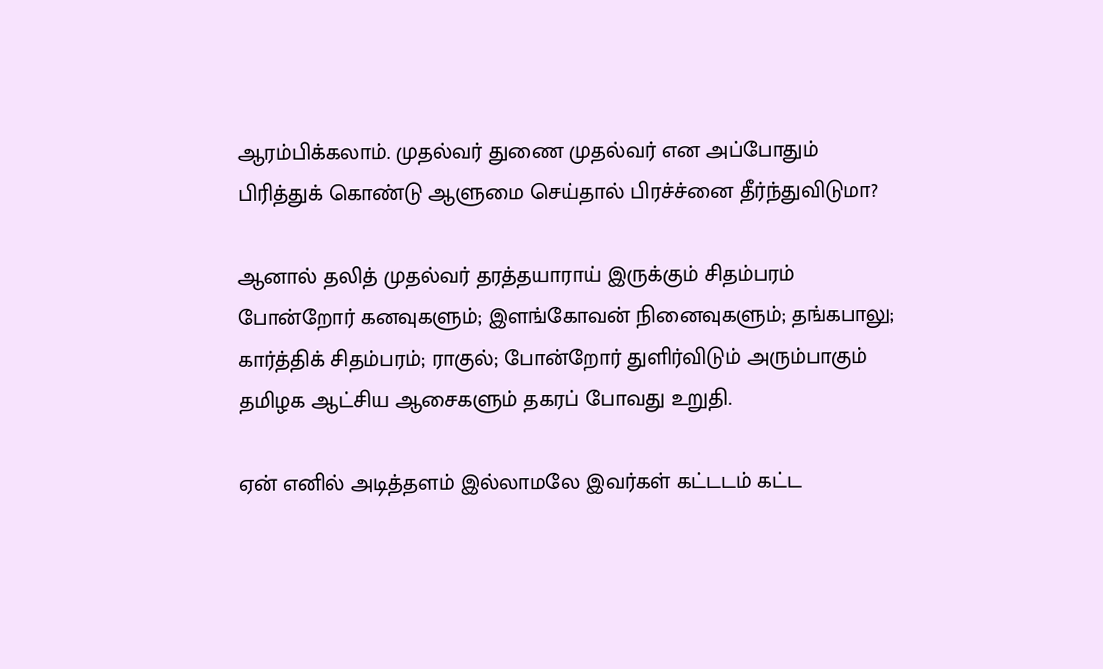ஆரம்பிக்கலாம். முதல்வர் துணை முதல்வர் என அப்போதும் பிரித்துக் கொண்டு ஆளுமை செய்தால் பிரச்ச்னை தீர்ந்துவிடுமா?

ஆனால் தலித் முதல்வர் தரத்தயாராய் இருக்கும் சிதம்பரம் போன்றோர் கனவுகளும்; இளங்கோவன் நினைவுகளும்; தங்கபாலு; கார்த்திக் சிதம்பரம்; ராகுல்; போன்றோர் துளிர்விடும் அரும்பாகும் தமிழக ஆட்சிய ஆசைகளும் தகரப் போவது உறுதி.

ஏன் எனில் அடித்தளம் இல்லாமலே இவர்கள் கட்டடம் கட்ட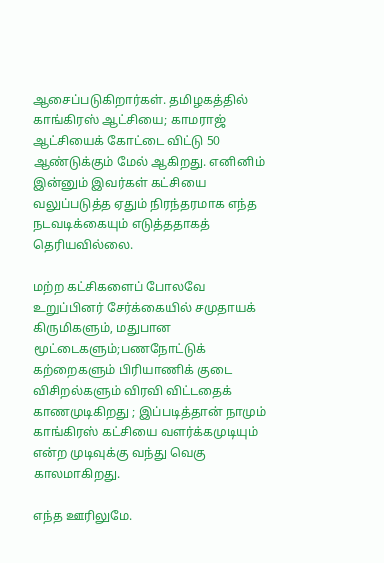ஆசைப்படுகிறார்கள். தமிழகத்தில் காங்கிரஸ் ஆட்சியை; காமராஜ் ஆட்சியைக் கோட்டை விட்டு 50 ஆண்டுக்கும் மேல் ஆகிறது. எனினிம் இன்னும் இவர்கள் கட்சியை வலுப்படுத்த ஏதும் நிரந்தரமாக எந்த நடவடிக்கையும் எடுத்ததாகத் தெரியவில்லை.

மற்ற கட்சிகளைப் போலவே உறுப்பினர் சேர்க்கையில் சமுதாயக் கிருமிகளும், மதுபான மூட்டைகளும்;பணநோட்டுக் கற்றைகளும் பிரியாணிக் குடை விசிறல்களும் விரவி விட்டதைக் காணமுடிகிறது ; இப்படித்தான் நாமும் காங்கிரஸ் கட்சியை வளர்க்கமுடியும் என்ற முடிவுக்கு வந்து வெகு காலமாகிறது.

எந்த ஊரிலுமே.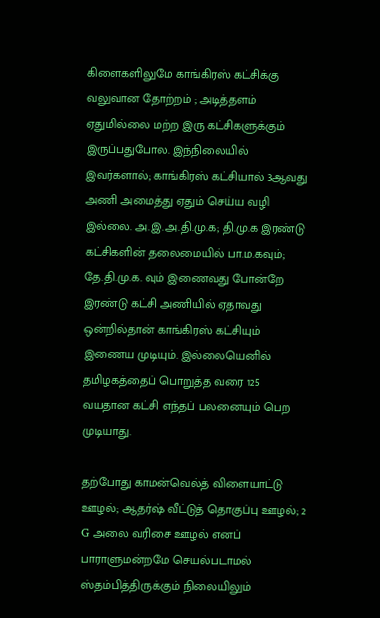கிளைகளிலுமே காங்கிரஸ் கட்சிக்கு வலுவான தோற்றம் ; அடித்தளம் ஏதுமில்லை மற்ற இரு கட்சிகளுக்கும் இருப்பதுபோல. இந்நிலையில் இவர்களால்; காங்கிரஸ் கட்சியால் 3ஆவது அணி அமைத்து ஏதும் செய்ய வழி இல்லை. அ.இ.அ.தி.மு.க; தி.மு.க இரண்டு கட்சிகளின் தலைமையில் பா.ம.கவும்; தே.தி.மு.க. வும் இணைவது போன்றே இரண்டு கட்சி அணியில் ஏதாவது ஒன்றில்தான் காங்கிரஸ் கட்சியும் இணைய முடியும். இல்லையெனில் தமிழகத்தைப் பொறுத்த வரை 125 வயதான கட்சி எந்தப் பலனையும் பெற முடியாது.

தற்போது காமன்வெல்த் விளையாட்டு ஊழல்; ஆதர்ஷ் வீட்டுத் தொகுப்பு ஊழல்; 2 G அலை வரிசை ஊழல் எனப் பாராளுமன்றமே செயல்படாமல் ஸ்தம்பித்திருக்கும் நிலையிலும்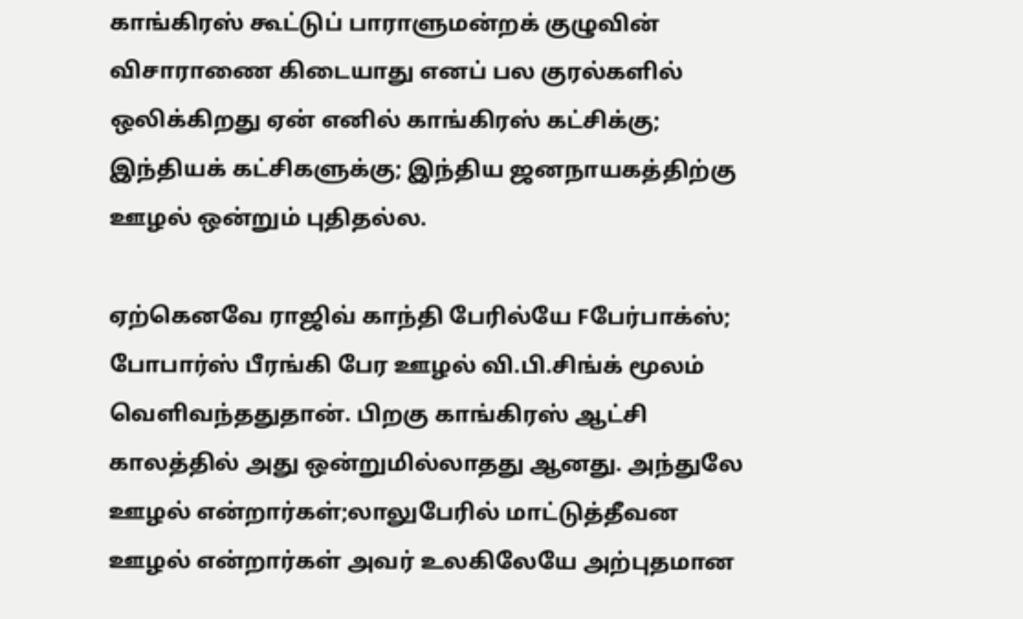காங்கிரஸ் கூட்டுப் பாராளுமன்றக் குழுவின் விசாராணை கிடையாது எனப் பல குரல்களில் ஒலிக்கிறது ஏன் எனில் காங்கிரஸ் கட்சிக்கு; இந்தியக் கட்சிகளுக்கு; இந்திய ஜனநாயகத்திற்கு ஊழல் ஒன்றும் புதிதல்ல.

ஏற்கெனவே ராஜிவ் காந்தி பேரில்யே Fபேர்பாக்ஸ்; போபார்ஸ் பீரங்கி பேர ஊழல் வி.பி.சிங்க் மூலம் வெளிவந்ததுதான். பிறகு காங்கிரஸ் ஆட்சி காலத்தில் அது ஒன்றுமில்லாதது ஆனது. அந்துலே ஊழல் என்றார்கள்;லாலுபேரில் மாட்டுத்தீவன ஊழல் என்றார்கள் அவர் உலகிலேயே அற்புதமான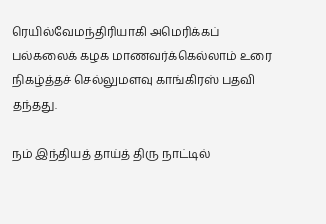ரெயில்வேமந்திரியாகி அமெரிக்கப் பல்கலைக் கழக மாணவர்க்கெல்லாம் உரை நிகழ்த்தச் செல்லுமளவு காங்கிரஸ் பதவி தந்தது.

நம் இந்தியத் தாய்த் திரு நாட்டில்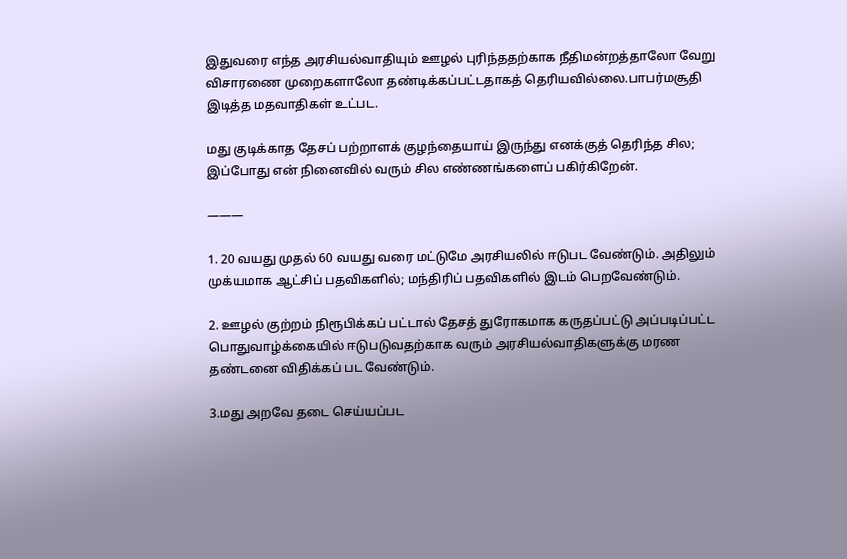இதுவரை எந்த அரசியல்வாதியும் ஊழல் புரிந்ததற்காக நீதிமன்றத்தாலோ வேறு விசாரணை முறைகளாலோ தண்டிக்கப்பட்டதாகத் தெரியவில்லை.பாபர்மசூதி இடித்த மதவாதிகள் உட்பட.

மது குடிக்காத தேசப் பற்றாளக் குழந்தையாய் இருந்து எனக்குத் தெரிந்த சில; இப்போது என் நினைவில் வரும் சில எண்ணங்களைப் பகிர்கிறேன்.

———

1. 20 வயது முதல் 60 வயது வரை மட்டுமே அரசியலில் ஈடுபட வேண்டும். அதிலும் முக்யமாக ஆட்சிப் பதவிகளில்; மந்திரிப் பதவிகளில் இடம் பெறவேண்டும்.

2. ஊழல் குற்றம் நிரூபிக்கப் பட்டால் தேசத் துரோகமாக கருதப்பட்டு அப்படிப்பட்ட பொதுவாழ்க்கையில் ஈடுபடுவதற்காக வரும் அரசியல்வாதிகளுக்கு மரண தண்டனை விதிக்கப் பட வேண்டும்.

3.மது அறவே தடை செய்யப்பட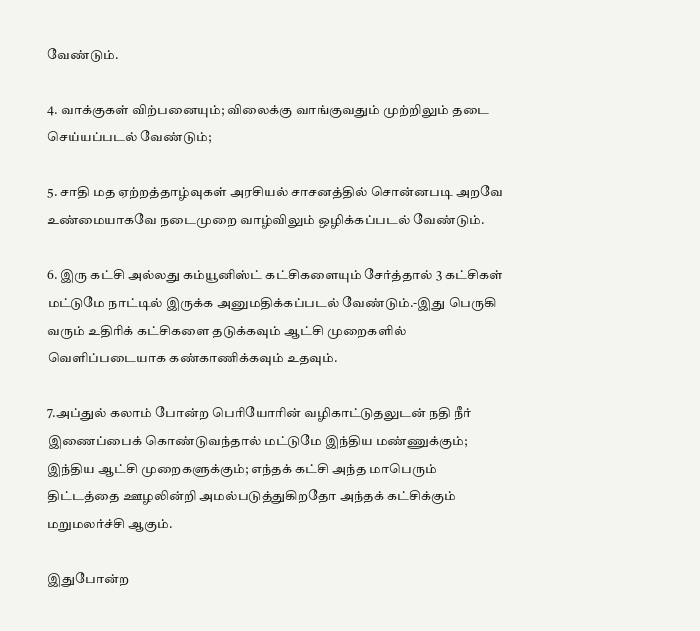வேண்டும்.

4. வாக்குகள் விற்பனையும்; விலைக்கு வாங்குவதும் முற்றிலும் தடை செய்யப்படல் வேண்டும்;

5. சாதி மத ஏற்றத்தாழ்வுகள் அரசியல் சாசனத்தில் சொன்னபடி அறவே உண்மையாகவே நடைமுறை வாழ்விலும் ஒழிக்கப்படல் வேண்டும்.

6. இரு கட்சி அல்லது கம்யூனிஸ்ட் கட்சிகளையும் சேர்த்தால் 3 கட்சிகள் மட்டுமே நாட்டில் இருக்க அனுமதிக்கப்படல் வேண்டும்.-இது பெருகி வரும் உதிரிக் கட்சிகளை தடுக்கவும் ஆட்சி முறைகளில் வெளிப்படையாக கண்காணிக்கவும் உதவும்.

7.அப்துல் கலாம் போன்ற பெரியோரின் வழிகாட்டுதலுடன் நதி நீர் இணைப்பைக் கொண்டுவந்தால் மட்டுமே இந்திய மண்ணுக்கும்; இந்திய ஆட்சி முறைகளுக்கும்; எந்தக் கட்சி அந்த மாபெரும் திட்டத்தை ஊழலின்றி அமல்படுத்துகிறதோ அந்தக் கட்சிக்கும் மறுமலர்ச்சி ஆகும்.

இதுபோன்ற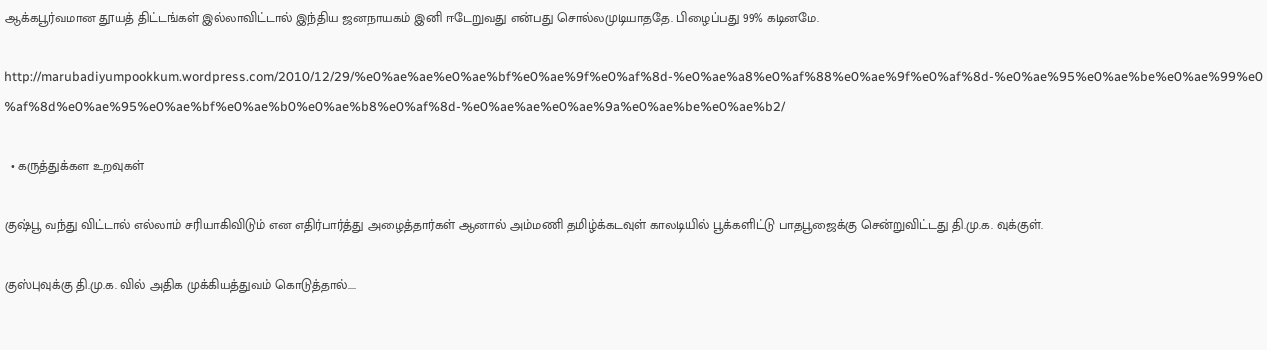ஆக்கபூர்வமான தூயத் திட்டங்கள் இல்லாவிட்டால் இந்திய ஜனநாயகம் இனி ஈடேறுவது என்பது சொல்லமுடியாததே. பிழைப்பது 99% கடினமே.

http://marubadiyumpookkum.wordpress.com/2010/12/29/%e0%ae%ae%e0%ae%bf%e0%ae%9f%e0%af%8d-%e0%ae%a8%e0%af%88%e0%ae%9f%e0%af%8d-%e0%ae%95%e0%ae%be%e0%ae%99%e0%af%8d%e0%ae%95%e0%ae%bf%e0%ae%b0%e0%ae%b8%e0%af%8d-%e0%ae%ae%e0%ae%9a%e0%ae%be%e0%ae%b2/

  • கருத்துக்கள உறவுகள்

குஷ்பூ வந்து விட்டால் எல்லாம் சரியாகிவிடும் என எதிர்பார்த்து அழைத்தார்கள் ஆனால் அம்மணி தமிழ்க்கடவுள் காலடியில் பூக்களிட்டு பாதபூஜைக்கு சென்றுவிட்டது தி.மு.க. வுக்குள்.

குஸ்புவுக்கு தி.மு.க. வில் அதிக முக்கியத்துவம் கொடுத்தால்....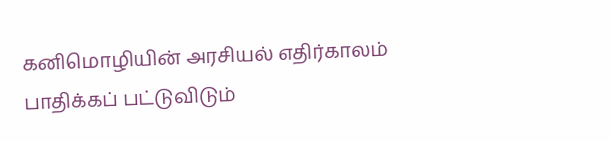கனிமொழியின் அரசியல் எதிர்காலம் பாதிக்கப் பட்டுவிடும்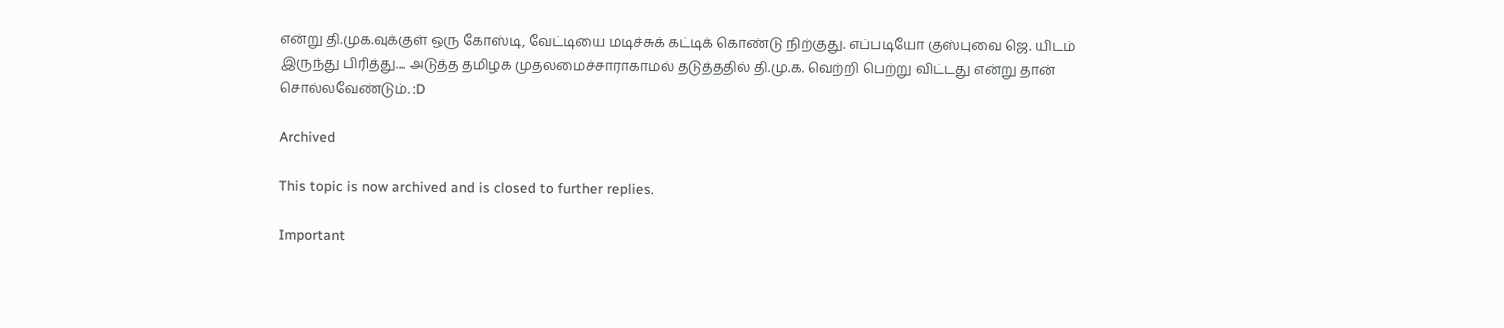என்று தி.முக.வுக்குள் ஒரு கோஸ்டி, வேட்டியை மடிச்சுக் கட்டிக் கொண்டு நிற்குது. எப்படியோ குஸ்புவை ஜெ. யிடம் இருந்து பிரித்து.... அடுத்த தமிழக முதலமைச்சாராகாமல் தடுத்ததில் தி.மு.க. வெற்றி பெற்று விட்டது என்று தான் சொல்லவேண்டும். :D

Archived

This topic is now archived and is closed to further replies.

Important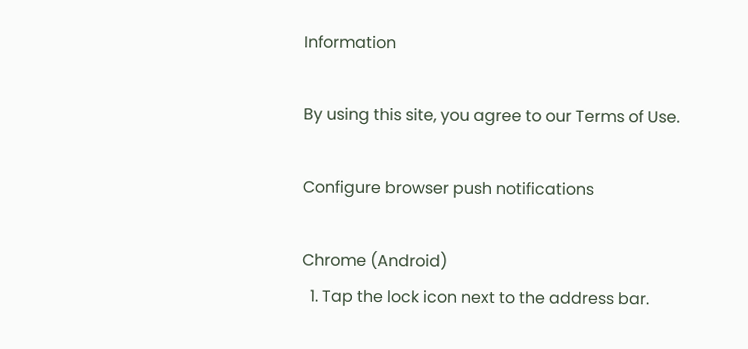Information

By using this site, you agree to our Terms of Use.

Configure browser push notifications

Chrome (Android)
  1. Tap the lock icon next to the address bar.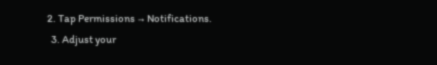2. Tap Permissions → Notifications.
  3. Adjust your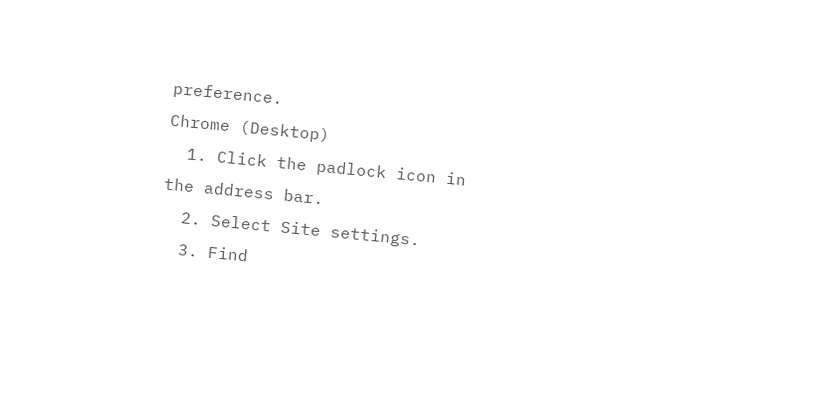preference.
Chrome (Desktop)
  1. Click the padlock icon in the address bar.
  2. Select Site settings.
  3. Find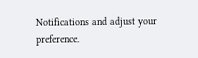Notifications and adjust your preference.